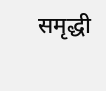समृद्धी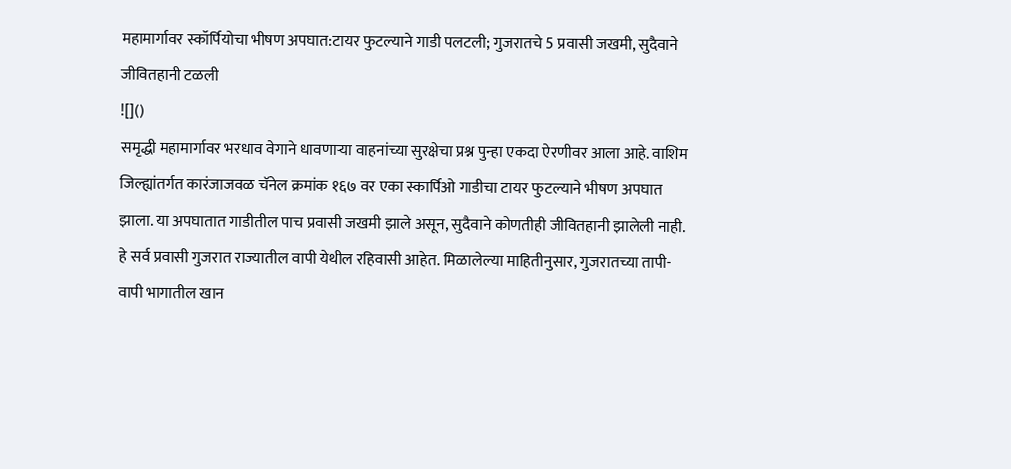महामार्गावर स्कॉर्पियोचा भीषण अपघात:टायर फुटल्याने गाडी पलटली; गुजरातचे 5 प्रवासी जखमी, सुदैवाने जीवितहानी टळली
![]()
समृद्धी महामार्गावर भरधाव वेगाने धावणाऱ्या वाहनांच्या सुरक्षेचा प्रश्न पुन्हा एकदा ऐरणीवर आला आहे. वाशिम जिल्ह्यांतर्गत कारंजाजवळ चॅनेल क्रमांक १६७ वर एका स्कार्पिओ गाडीचा टायर फुटल्याने भीषण अपघात झाला. या अपघातात गाडीतील पाच प्रवासी जखमी झाले असून, सुदैवाने कोणतीही जीवितहानी झालेली नाही. हे सर्व प्रवासी गुजरात राज्यातील वापी येथील रहिवासी आहेत. मिळालेल्या माहितीनुसार, गुजरातच्या तापी-वापी भागातील खान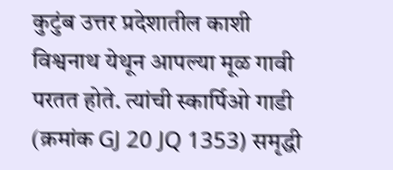कुटुंब उत्तर प्रदेशातील काशी विश्वनाथ येथून आपल्या मूळ गावी परतत होते. त्यांची स्कार्पिओ गाडी (क्रमांक GJ 20 JQ 1353) समृद्धी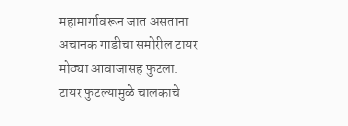महामार्गावरून जात असताना अचानक गाडीचा समोरील टायर मोठ्या आवाजासह फुटला. टायर फुटल्यामुळे चालकाचे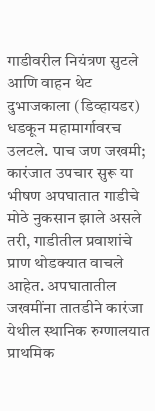गाडीवरील नियंत्रण सुटले आणि वाहन थेट दुभाजकाला (डिव्हायडर) धडकून महामार्गावरच उलटले. पाच जण जखमी; कारंजात उपचार सुरू या भीषण अपघातात गाडीचे मोठे नुकसान झाले असले तरी, गाडीतील प्रवाशांचे प्राण थोडक्यात वाचले आहेत. अपघातातील जखमींना तातडीने कारंजा येथील स्थानिक रुग्णालयात प्राथमिक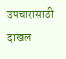उपचारासाठी दाखल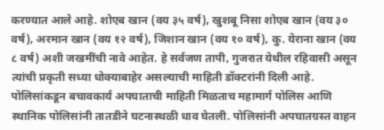करण्यात आले आहे. शोएब खान (वय ३५ वर्ष), खुशबू निसा शोएब खान (वय ३० वर्ष), अरमान खान (वय १२ वर्ष), जिशान खान (वय १० वर्ष), कु. येराना खान (वय ८ वर्ष) अशी जखमींची नावे आहेत. हे सर्वजण तापी, गुजरात येथील रहिवासी असून त्यांची प्रकृती सध्या धोक्याबाहेर असल्याची माहिती डॉक्टरांनी दिली आहे. पोलिसांकडून बचावकार्य अपघाताची माहिती मिळताच महामार्ग पोलिस आणि स्थानिक पोलिसांनी तातडीने घटनास्थळी धाव घेतली. पोलिसांनी अपघातग्रस्त वाहन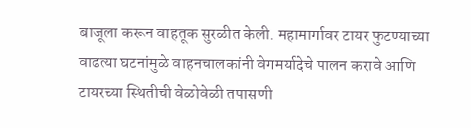बाजूला करून वाहतूक सुरळीत केली. महामार्गावर टायर फुटण्याच्या वाढत्या घटनांमुळे वाहनचालकांनी वेगमर्यादेचे पालन करावे आणि टायरच्या स्थितीची वेळोवेळी तपासणी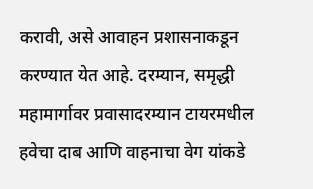करावी, असे आवाहन प्रशासनाकडून करण्यात येत आहे. दरम्यान, समृद्धी महामार्गावर प्रवासादरम्यान टायरमधील हवेचा दाब आणि वाहनाचा वेग यांकडे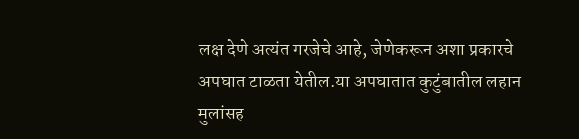लक्ष देणे अत्यंत गरजेचे आहे, जेणेकरून अशा प्रकारचे अपघात टाळता येतील.या अपघातात कुटुंबातील लहान मुलांसह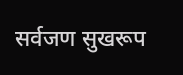सर्वजण सुखरूप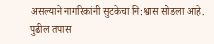असल्याने नागरिकांनी सुटकेचा नि:श्वास सोडला आहे. पुढील तपास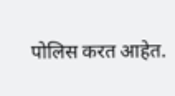पोलिस करत आहेत.